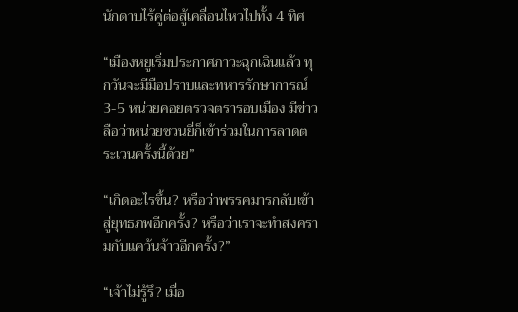นักดาบไร้คู่ต่อสู้เคลื่อนไหวไปทั้ง 4 ทิศ

“เมืองหยูเริ่มประกาศภาวะฉุกเฉินแล้ว ทุกวันจะมีมือปราบและทหารรักษาการณ์ 3-5 หน่วยคอยตรวจตรารอบเมือง มีข่าวลือว่าหน่วยซวนยี่ก็เข้าร่วมในการลาดตระเวนครั้งนี้ด้วย”

“เกิดอะไรขึ้น? หรือว่าพรรคมารกลับเข้าสู่ยุทธภพอีกครั้ง? หรือว่าเราจะทำสงครามกับแคว้นจ้าวอีกครั้ง?”

“เจ้าไม่รู้รึ? เมื่อ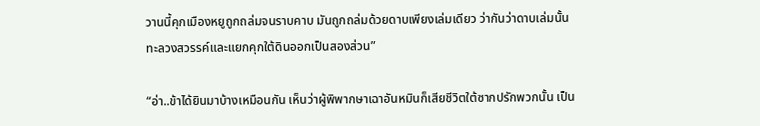วานนี้คุกเมืองหยูถูกถล่มจนราบคาบ มันถูกถล่มด้วยดาบเพียงเล่มเดียว ว่ากันว่าดาบเล่มนั้นทะลวงสวรรค์และแยกคุกใต้ดินออกเป็นสองส่วน”

“อ่า..ข้าได้ยินมาบ้างเหมือนกัน เห็นว่าผู้พิพากษาเฉาอันหมินก็เสียชีวิตใต้ซากปรักพวกนั้น เป็น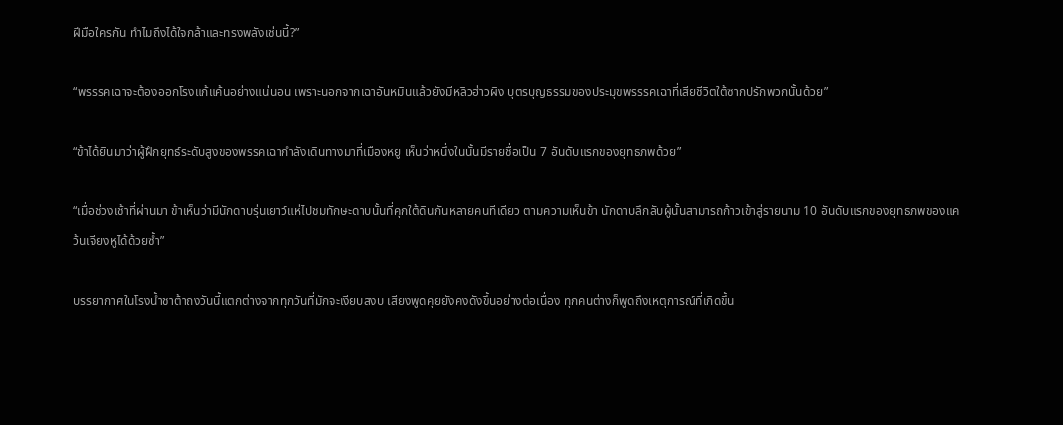ฝีมือใครกัน ทำไมถึงได้ใจกล้าและทรงพลังเช่นนี้?”

“พรรรคเฉาจะต้องออกโรงแก้แค้นอย่างแน่นอน เพราะนอกจากเฉาอันหมินแล้วยังมีหลิวฮ่าวผิง บุตรบุญธรรมของประมุขพรรรคเฉาที่เสียชีวิตใต้ซากปรักพวกนั้นด้วย”

“ข้าได้ยินมาว่าผู้ฝึกยุทธ์ระดับสูงของพรรคเฉากำลังเดินทางมาที่เมืองหยู เห็นว่าหนึ่งในนั้นมีรายชื่อเป็น 7 อันดับแรกของยุทธภพด้วย”

“เมื่อช่วงเช้าที่ผ่านมา ข้าเห็นว่ามีนักดาบรุ่นเยาว์แห่ไปชมทักษะดาบนั้นที่คุกใต้ดินกันหลายคนทีเดียว ตามความเห็นข้า นักดาบลึกลับผู้นั้นสามารถก้าวเข้าสู่รายนาม 10 อันดับแรกของยุทธภพของแคว้นเจียงหูได้ด้วยซ้ำ”

บรรยากาศในโรงน้ำชาต้าถงวันนี้แตกต่างจากทุกวันที่มักจะเงียบสงบ เสียงพูดคุยยังคงดังขึ้นอย่างต่อเนื่อง ทุกคนต่างก็พูดถึงเหตุการณ์ที่เกิดขึ้น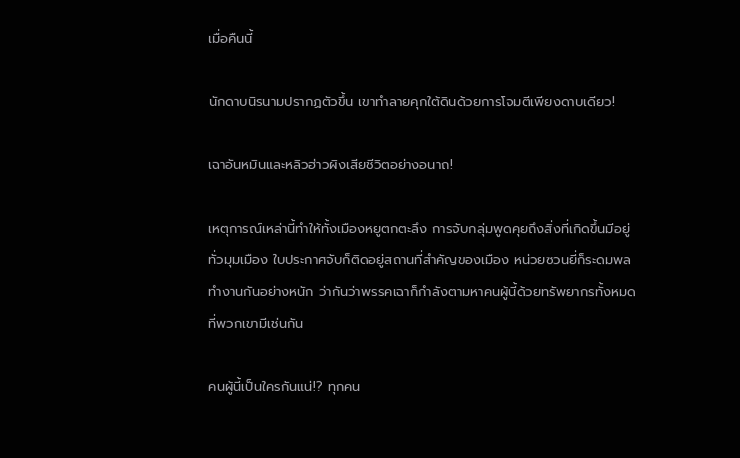เมื่อคืนนี้

นักดาบนิรนามปรากฏตัวขึ้น เขาทำลายคุกใต้ดินด้วยการโจมตีเพียงดาบเดียว!

เฉาอันหมินและหลิวฮ่าวผิงเสียชีวิตอย่างอนาถ!

เหตุการณ์เหล่านี้ทำให้ทั้งเมืองหยูตกตะลึง การจับกลุ่มพูดคุยถึงสิ่งที่เกิดขึ้นมีอยู่ทั่วมุมเมือง ใบประกาศจับก็ติดอยู่สถานที่สำคัญของเมือง หน่วยซวนยี่ก็ระดมพลทำงานกันอย่างหนัก ว่ากันว่าพรรคเฉาก็กำลังตามหาคนผู้นี้ด้วยทรัพยากรทั้งหมดที่พวกเขามีเช่นกัน

คนผู้นี้เป็นใครกันแน่!? ทุกคน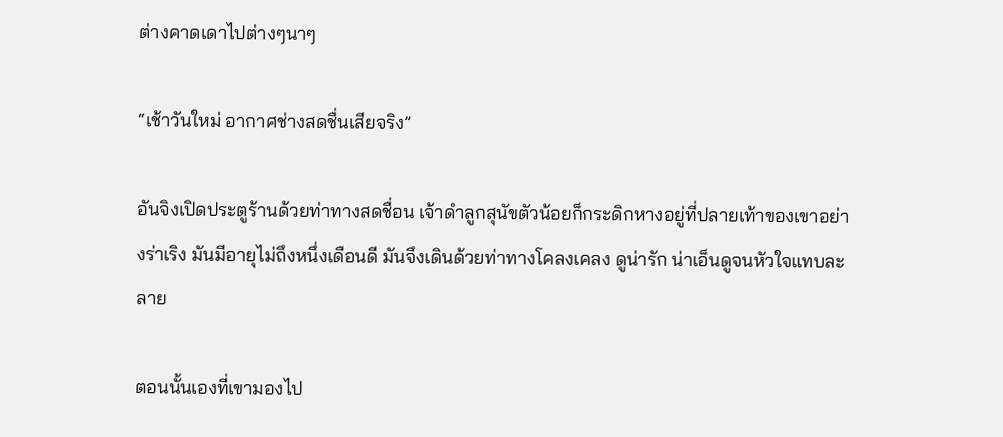ต่างคาดเดาไปต่างๆนาๆ

“เช้าวันใหม่ อากาศช่างสดชื่นเสียจริง”

อันจิงเปิดประตูร้านด้วยท่าทางสดชื่อน เจ้าดำลูกสุนัขตัวน้อยก็กระดิกหางอยู่ที่ปลายเท้าของเขาอย่างร่าเริง มันมีอายุไม่ถึงหนึ่งเดือนดี มันจึงเดินด้วยท่าทางโคลงเคลง ดูน่ารัก น่าเอ็นดูจนหัวใจแทบละลาย

ตอนนั้นเองที่เขามองไป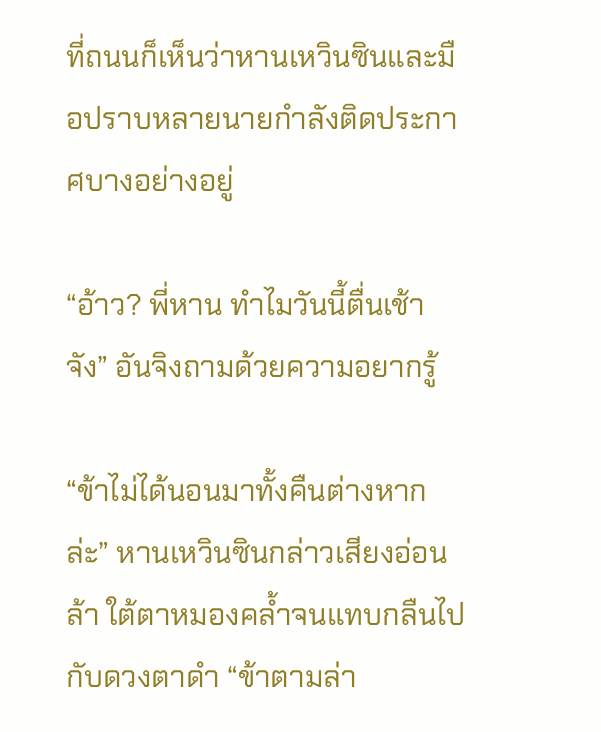ที่ถนนก็เห็นว่าหานเหวินซินและมือปราบหลายนายกำลังติดประกาศบางอย่างอยู่

“อ้าว? พี่หาน ทำไมวันนี้ตื่นเช้าจัง” อันจิงถามด้วยความอยากรู้

“ข้าไม่ได้นอนมาทั้งคืนต่างหากล่ะ” หานเหวินซินกล่าวเสียงอ่อนล้า ใต้ตาหมองคล้ำจนแทบกลืนไปกับดวงตาดำ “ข้าตามล่า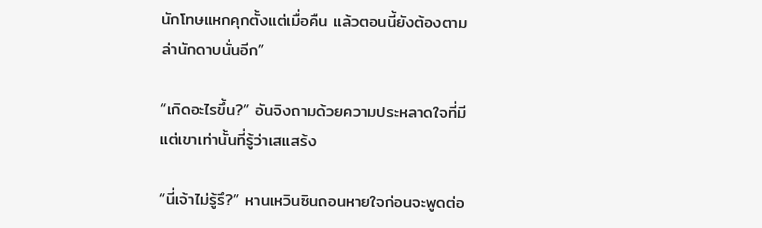นักโทษแหกคุกตั้งแต่เมื่อคืน แล้วตอนนี้ยังต้องตามล่านักดาบนั่นอีก”

“เกิดอะไรขึ้น?” อันจิงถามด้วยความประหลาดใจที่มีแต่เขาเท่านั้นที่รู้ว่าเสแสร้ง

“นี่เจ้าไม่รู้รึ?” หานเหวินซินถอนหายใจก่อนจะพูดต่อ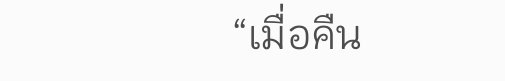“เมื่อคืน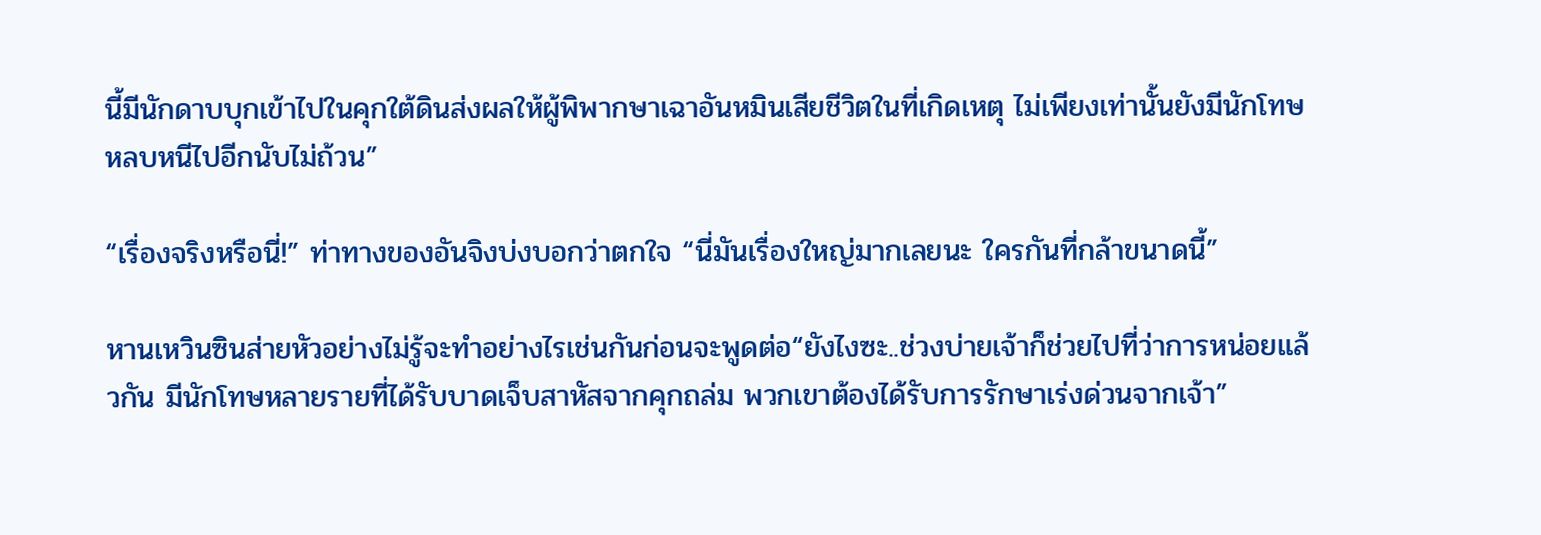นี้มีนักดาบบุกเข้าไปในคุกใต้ดินส่งผลให้ผู้พิพากษาเฉาอันหมินเสียชีวิตในที่เกิดเหตุ ไม่เพียงเท่านั้นยังมีนักโทษหลบหนีไปอีกนับไม่ถ้วน”

“เรื่องจริงหรือนี่!” ท่าทางของอันจิงบ่งบอกว่าตกใจ “นี่มันเรื่องใหญ่มากเลยนะ ใครกันที่กล้าขนาดนี้”

หานเหวินซินส่ายหัวอย่างไม่รู้จะทำอย่างไรเช่นกันก่อนจะพูดต่อ“ยังไงซะ..ช่วงบ่ายเจ้าก็ช่วยไปที่ว่าการหน่อยแล้วกัน มีนักโทษหลายรายที่ได้รับบาดเจ็บสาหัสจากคุกถล่ม พวกเขาต้องได้รับการรักษาเร่งด่วนจากเจ้า”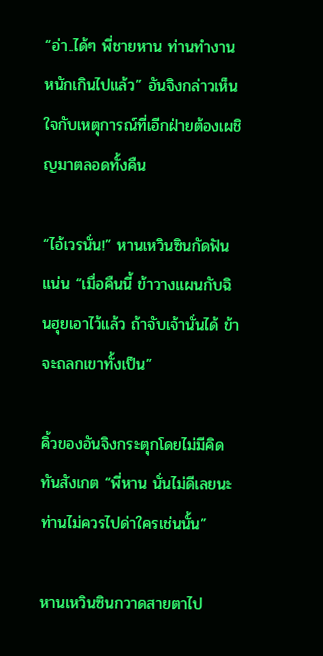“อ่า..ได้ๆ พี่ชายหาน ท่านทำงานหนักเกินไปแล้ว” อันจิงกล่าวเห็นใจกับเหตุการณ์ที่เอีกฝ่ายต้องเผชิญมาตลอดทั้งคืน

“ไอ้เวรนั่น!” หานเหวินซินกัดฟันแน่น “เมื่อคืนนี้ ข้าวางแผนกับฉินฮุยเอาไว้แล้ว ถ้าจับเจ้านั่นได้ ข้าจะถลกเขาทั้งเป็น”

คิ้วของอันจิงกระตุกโดยไม่มีคิดทันสังเกต “พี่หาน นั่นไม่ดีเลยนะ ท่านไม่ควรไปด่าใครเช่นนั้น”

หานเหวินซินกวาดสายตาไป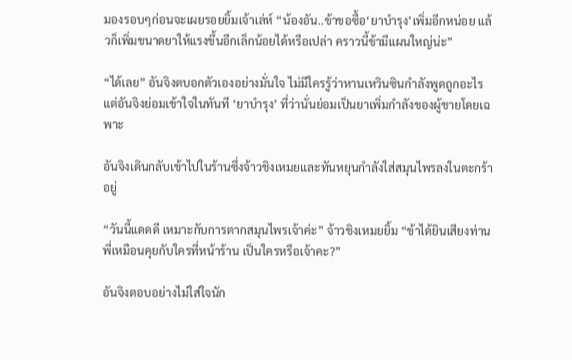มองรอบๆก่อนจะเผยรอยยิ้มเจ้าเล่ห์ “น้องอัน..ข้าขอซื้อ‘ยาบำรุง’เพิ่มอีกหน่อย แล้วก็เพิ่มขนาดยาให้แรงขึ้นอีกเล็กน้อยได้หรือเปล่า คราวนี้ข้ามีแผนใหญ่น่ะ”

“ได้เลย” อันจิงตบอกตัวเองอย่างมั่นใจ ไม่มีใครรู้ว่าหานเหวินซินกำลังพูดถูกอะไรแต่อันจิงย่อมเข้าใจในทันที ‘ยาบำรุง’ ที่ว่านั่นย่อมเป็นยาเพิ่มกำลังของผู้ชายโดยเฉพาะ

อันจิงเดินกลับเข้าไปในร้านซึ่งจ้าวชิงเหมยและทันหยุนกำลังใส่สมุนไพรลงในตะกร้าอยู่

“วันนี้แดดดี เหมาะกับการตากสมุนไพรเจ้าค่ะ” จ้าวชิงเหมยยิ้ม “ข้าได้ยินเสียงท่านพี่เหมือนคุยกับใครที่หน้าร้าน เป็นใครหรือเจ้าคะ?”

อันจิงตอบอย่างไม่ใส่ใจนัก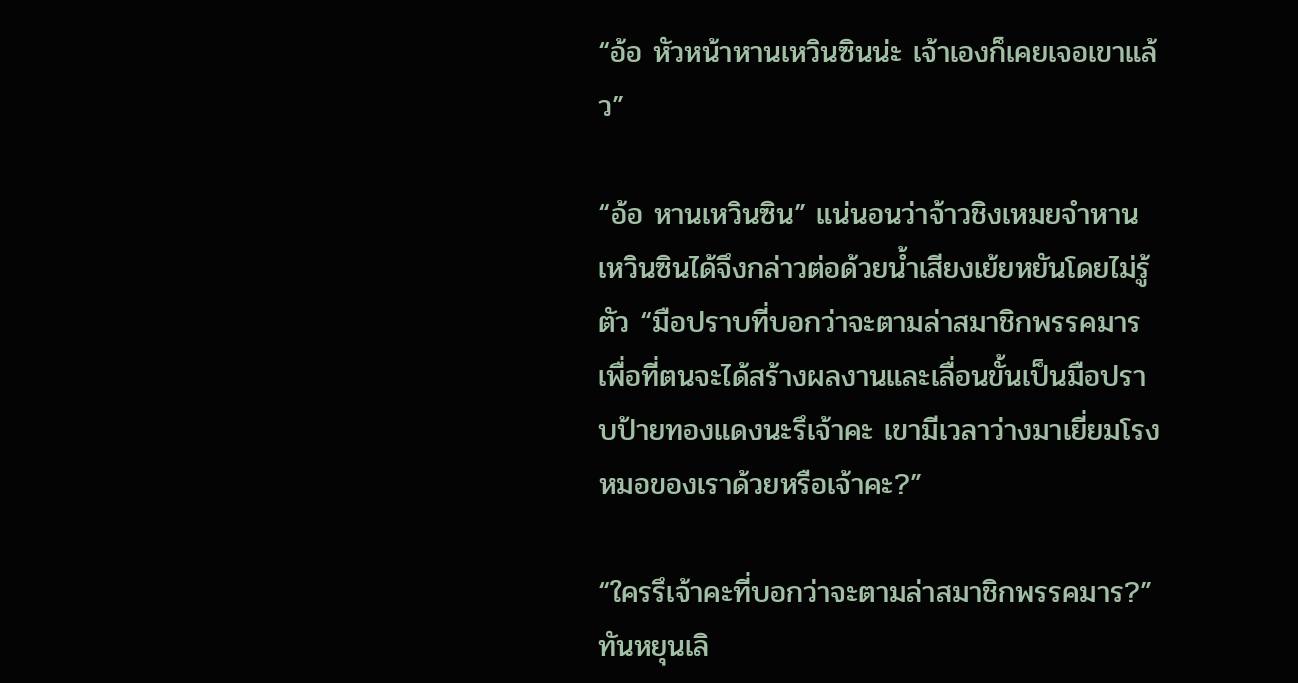“อ้อ หัวหน้าหานเหวินซินน่ะ เจ้าเองก็เคยเจอเขาแล้ว”

“อ้อ หานเหวินซิน” แน่นอนว่าจ้าวชิงเหมยจำหานเหวินซินได้จึงกล่าวต่อด้วยน้ำเสียงเย้ยหยันโดยไม่รู้ตัว “มือปราบที่บอกว่าจะตามล่าสมาชิกพรรคมารเพื่อที่ตนจะได้สร้างผลงานและเลื่อนขั้นเป็นมือปราบป้ายทองแดงนะรึเจ้าคะ เขามีเวลาว่างมาเยี่ยมโรงหมอของเราด้วยหรือเจ้าคะ?”

“ใครรึเจ้าคะที่บอกว่าจะตามล่าสมาชิกพรรคมาร?” ทันหยุนเลิ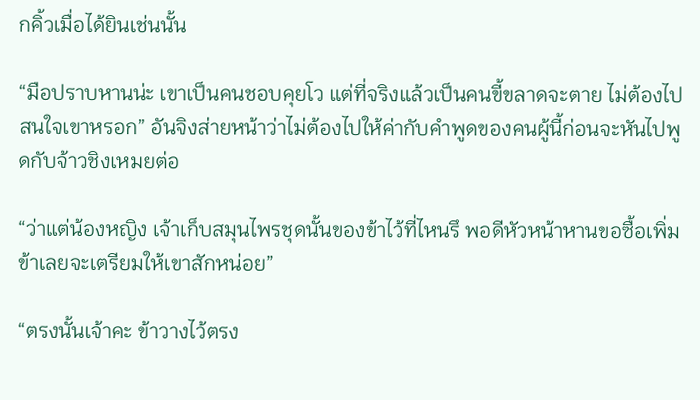กคิ้วเมื่อได้ยินเช่นนั้น

“มือปราบหานน่ะ เขาเป็นคนชอบคุยโว แต่ที่จริงแล้วเป็นคนขี้ขลาดจะตาย ไม่ต้องไปสนใจเขาหรอก” อันจิงส่ายหน้าว่าไม่ต้องไปให้ค่ากับคำพูดของคนผู้นี้ก่อนจะหันไปพูดกับจ้าวชิงเหมยต่อ

“ว่าแต่น้องหญิง เจ้าเก็บสมุนไพรชุดนั้นของข้าไว้ที่ไหนรึ พอดีหัวหน้าหานขอซื้อเพิ่ม ข้าเลยจะเตรียมให้เขาสักหน่อย”

“ตรงนั้นเจ้าคะ ข้าวางไว้ตรง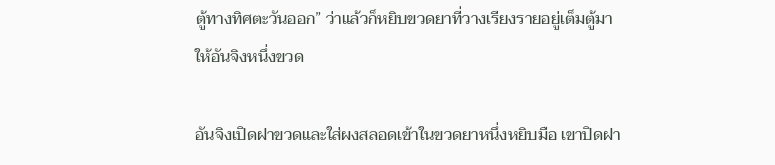ตู้ทางทิศตะวันออก” ว่าแล้วก็หยิบขวดยาที่วางเรียงรายอยู่เต็มตู้มาให้อันจิงหนึ่งขวด

อันจิงเปิดฝาขวดและใส่ผงสลอดเข้าในขวดยาหนึ่งหยิบมือ เขาปิดฝา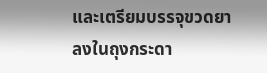และเตรียมบรรจุขวดยาลงในถุงกระดา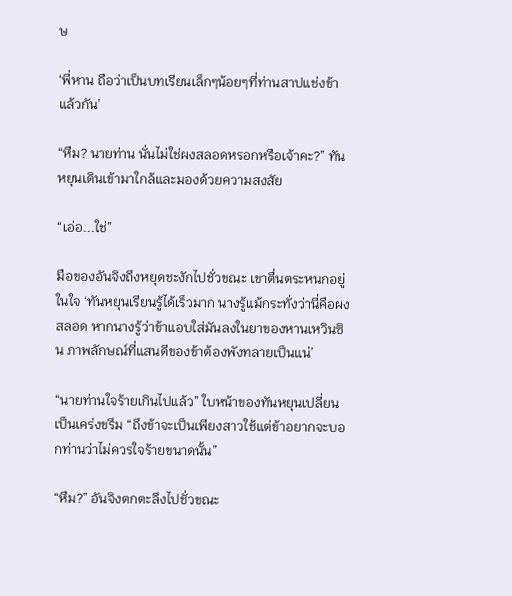ษ

‘พี่หาน ถือว่าเป็นบทเรียนเล็กๆน้อยๆที่ท่านสาปแช่งข้าแล้วกัน’

“หืม? นายท่าน นั่นไม่ใช่ผงสลอดหรอกหรือเจ้าคะ?” ทันหยุนเดินเข้ามาใกล้และมองด้วยความสงสัย

“เอ่อ...ใช่”

มือของอันจิงถึงหยุดชะงักไปชั่วขณะ เขาตื่นตระหนกอยู่ในใจ ‘ทันหยุนเรียนรู้ได้เร็วมาก นางรู้แม้กระทั่งว่านี่คือผงสลอด หากนางรู้ว่าข้าแอบใส่มันลงในยาของหานเหวินซิน ภาพลักษณ์ที่แสนดีของข้าต้องพังทลายเป็นแน่’

“นายท่านใจร้ายเกินไปแล้ว” ใบหน้าของทันหยุนเปลี่ยนเป็นเคร่งขรึม “ถึงข้าจะเป็นเพียงสาวใช้แต่ข้าอยากจะบอกท่านว่าไม่ควรใจร้ายขนาดนั้น”

“หืม?” อันจิงตกตะลึงไปชั่วขณะ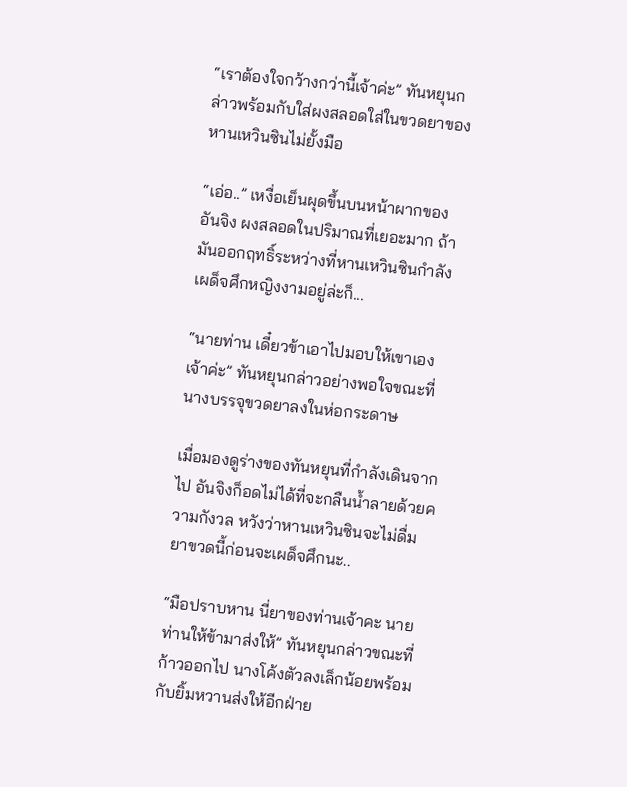“เราต้องใจกว้างกว่านี้เจ้าค่ะ” ทันหยุนกล่าวพร้อมกับใส่ผงสลอดใส่ในขวดยาของหานเหวินซินไม่ยั้งมือ

“เอ่อ..” เหงื่อเย็นผุดขึ้นบนหน้าผากของอันจิง ผงสลอดในปริมาณที่เยอะมาก ถ้ามันออกฤทธิ์ระหว่างที่หานเหวินซินกำลังเผด็จศึกหญิงงามอยู่ล่ะก็...

“นายท่าน เดี๋ยวข้าเอาไปมอบให้เขาเองเจ้าค่ะ” ทันหยุนกล่าวอย่างพอใจขณะที่นางบรรจุขวดยาลงในห่อกระดาษ

เมื่อมองดูร่างของทันหยุนที่กำลังเดินจากไป อันจิงก็อดไม่ได้ที่จะกลืนน้ำลายด้วยความกังวล หวังว่าหานเหวินซินจะไม่ดื่มยาขวดนี้ก่อนจะเผด็จศึกนะ..

“มือปราบหาน นี่ยาของท่านเจ้าคะ นายท่านให้ข้ามาส่งให้” ทันหยุนกล่าวขณะที่ก้าวออกไป นางโค้งตัวลงเล็กน้อยพร้อมกับยิ้มหวานส่งให้อีกฝ่าย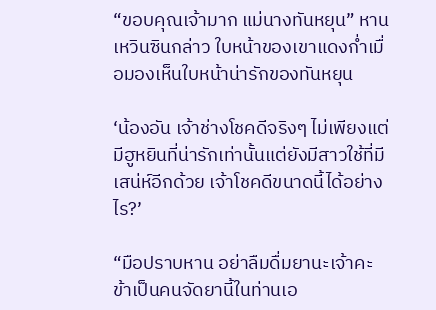“ขอบคุณเจ้ามาก แม่นางทันหยุน” หานเหวินซินกล่าว ใบหน้าของเขาแดงก่ำเมื่อมองเห็นใบหน้าน่ารักของทันหยุน

‘น้องอัน เจ้าช่างโชคดีจริงๆ ไม่เพียงแต่มีฮูหยินที่น่ารักเท่านั้นแต่ยังมีสาวใช้ที่มีเสน่ห์อีกด้วย เจ้าโชคดีขนาดนี้ได้อย่างไร?’

“มือปราบหาน อย่าลืมดื่มยานะเจ้าคะ ข้าเป็นคนจัดยานี้ในท่านเอ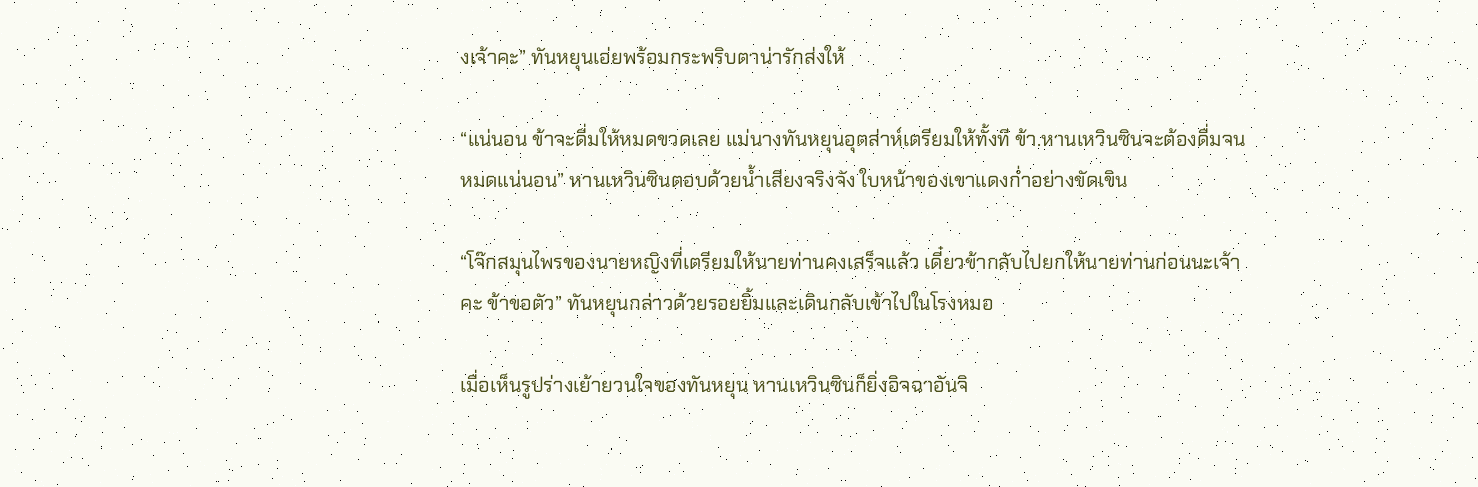งเจ้าคะ” ทันหยุนเอ่ยพร้อมกระพริบตาน่ารักส่งให้

“แน่นอน ข้าจะดื่มให้หมดขวดเลย แม่นางทันหยุนอุตส่าห์เตรียมให้ทั้งที ข้า.หานเหวินซินจะต้องดื่มจนหมดแน่นอน” หานเหวินซินตอบด้วยน้ำเสียงจริงจัง ใบหน้าของเขาแดงก่ำอย่างขัดเขิน

“โจ๊กสมุนไพรของนายหญิงที่เตรียมให้นายท่านคงเสร็จแล้ว เดี๋ยวข้ากลับไปยกให้นายท่านก่อนนะเจ้าคะ ข้าขอตัว” ทันหยุนกล่าวด้วยรอยยิ้มและเดินกลับเข้าไปในโรงหมอ

เมื่อเห็นรูปร่างเย้ายวนใจของทันหยุน หานเหวินซินก็ยิ่งอิจฉาอันจิ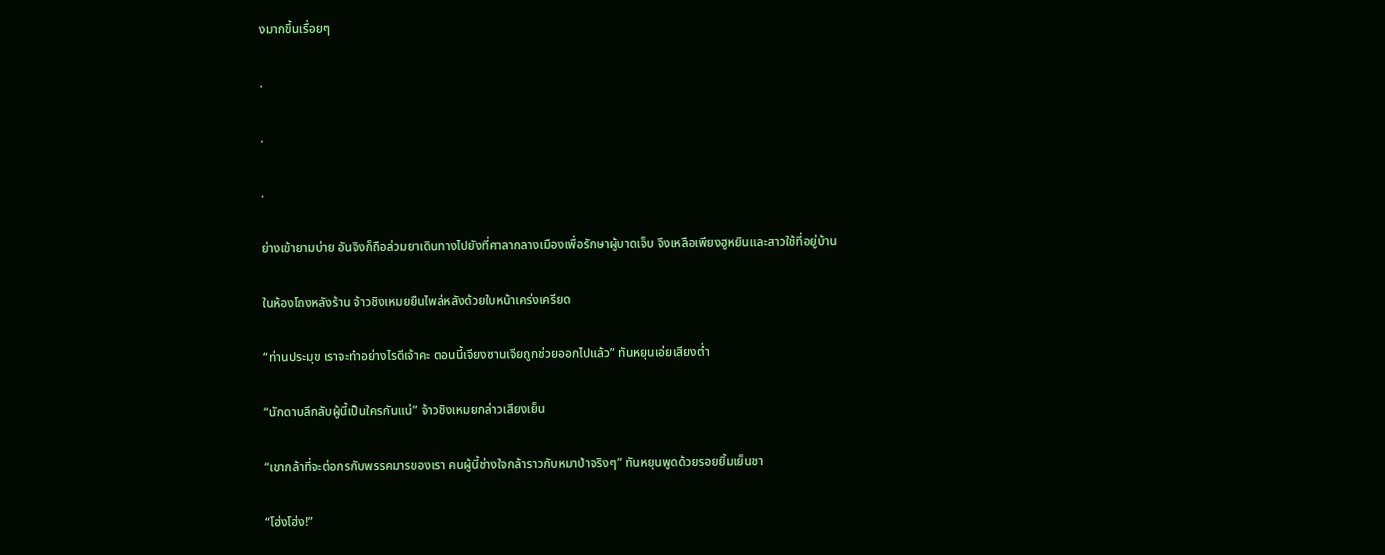งมากขึ้นเรื่อยๆ

.

.

.

ย่างเข้ายามบ่าย อันจิงก็ถือล่วมยาเดินทางไปยังที่ศาลากลางเมืองเพื่อรักษาผู้บาดเจ็บ จึงเหลือเพียงฮูหยินและสาวใช้ที่อยู่บ้าน

ในห้องโถงหลังร้าน จ้าวชิงเหมยยืนไพล่หลังด้วยใบหน้าเคร่งเครียด

“ท่านประมุข เราจะทำอย่างไรดีเจ้าคะ ตอนนี้เจียงซานเจียถูกช่วยออกไปแล้ว” ทันหยุนเอ่ยเสียงต่ำ

“นักดาบลึกลับผู้นี้เป็นใครกันแน่” จ้าวชิงเหมยกล่าวเสียงเย็น

“เขากล้าที่จะต่อกรกับพรรคมารของเรา คนผู้นี้ช่างใจกล้าราวกับหมาป่าจริงๆ” ทันหยุนพูดด้วยรอยยิ้มเย็นชา

“โฮ่งโฮ่ง!”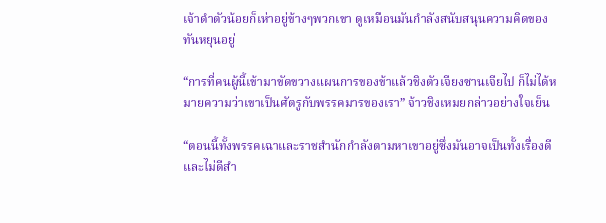เจ้าดำตัวน้อยก็เห่าอยู่ข้างๆพวกเขา ดูเหมือนมันกำลังสนับสนุนความคิดของทันหยุนอยู่

“การที่คนผู้นี้เข้ามาขัดขวางแผนการของข้าแล้วชิงตัวเจียงซานเจียไป ก็ไม่ได้หมายความว่าเขาเป็นศัตรูกับพรรคมารของเรา” จ้าวชิงเหมยกล่าวอย่างใจเย็น

“ตอนนี้ทั้งพรรคเฉาและราชสำนักกำลังตามหาเขาอยู่ซึ่งมันอาจเป็นทั้งเรื่องดีและไม่ดีสำ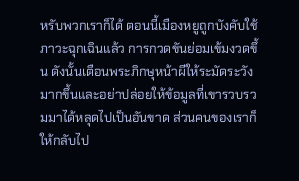หรับพวกเราก็ได้ ตอนนี้เมืองหยูถูกบังคับใช้ภาวะฉุกเฉินแล้ว การกวดขันย่อมเข้มงวดขึ้น ดังนั้นเตือนพระภิกษุหน้าผีให้ระมัดระวังมากขึ้นและอย่าปล่อยให้ข้อมูลที่เขารวบรวมมาได้หลุดไปเป็นอันขาด ส่วนคนของเราก็ให้กลับไป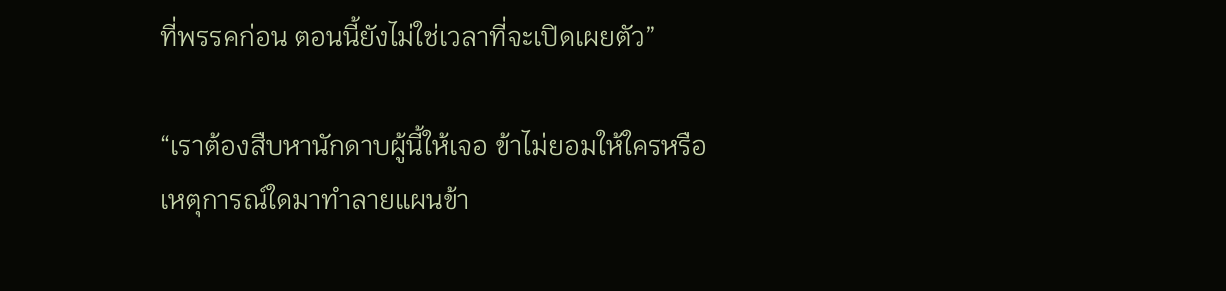ที่พรรคก่อน ตอนนี้ยังไม่ใช่เวลาที่จะเปิดเผยตัว”

“เราต้องสืบหานักดาบผู้นี้ให้เจอ ข้าไม่ยอมให้ใครหรือเหตุการณ์ใดมาทำลายแผนข้า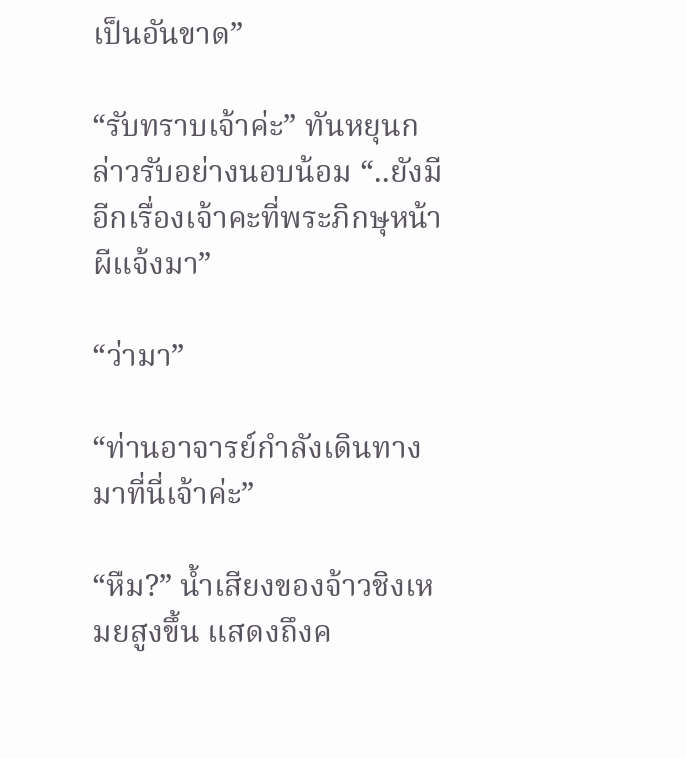เป็นอันขาด”

“รับทราบเจ้าค่ะ” ทันหยุนกล่าวรับอย่างนอบน้อม “..ยังมีอีกเรื่องเจ้าคะที่พระภิกษุหน้าผีแจ้งมา”

“ว่ามา”

“ท่านอาจารย์กำลังเดินทางมาที่นี่เจ้าค่ะ”

“หืม?” น้ำเสียงของจ้าวชิงเหมยสูงขึ้น แสดงถึงค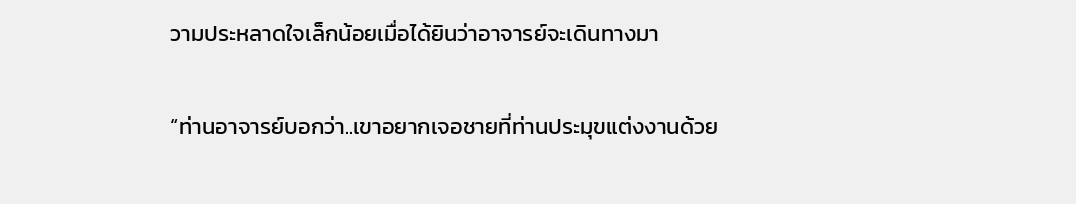วามประหลาดใจเล็กน้อยเมื่อได้ยินว่าอาจารย์จะเดินทางมา

“ท่านอาจารย์บอกว่า..เขาอยากเจอชายที่ท่านประมุขแต่งงานด้วย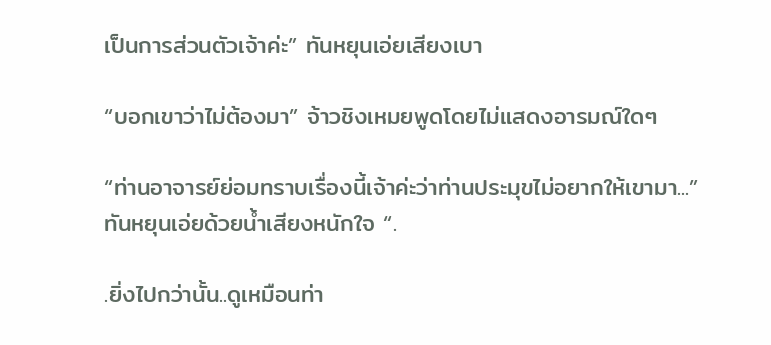เป็นการส่วนตัวเจ้าค่ะ” ทันหยุนเอ่ยเสียงเบา

“บอกเขาว่าไม่ต้องมา” จ้าวชิงเหมยพูดโดยไม่แสดงอารมณ์ใดๆ

“ท่านอาจารย์ย่อมทราบเรื่องนี้เจ้าค่ะว่าท่านประมุขไม่อยากให้เขามา...” ทันหยุนเอ่ยด้วยน้ำเสียงหนักใจ “.

.ยิ่งไปกว่านั้น..ดูเหมือนท่า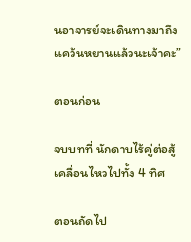นอาจารย์จะเดินทางมาถึงแคว้นหยานแล้วนะเจ้าคะ”

ตอนก่อน

จบบทที่ นักดาบไร้คู่ต่อสู้เคลื่อนไหวไปทั้ง 4 ทิศ

ตอนถัดไป